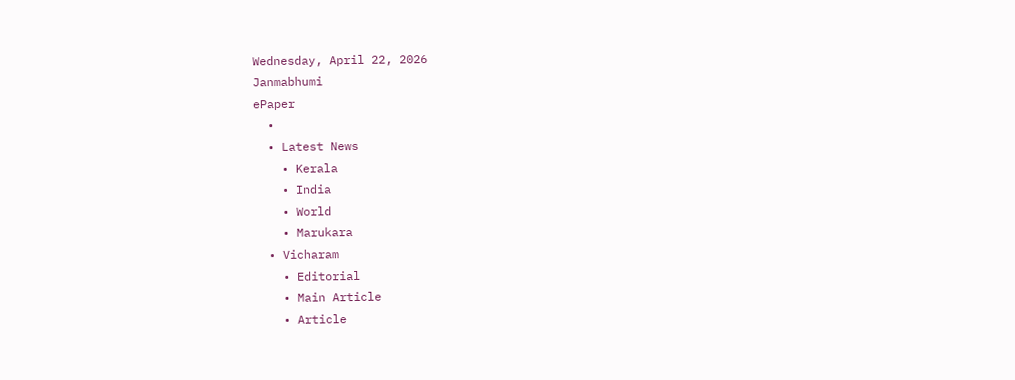Wednesday, April 22, 2026
Janmabhumi
ePaper
  •
  • Latest News
    • Kerala
    • India
    • World
    • Marukara
  • Vicharam
    • Editorial
    • Main Article
    • Article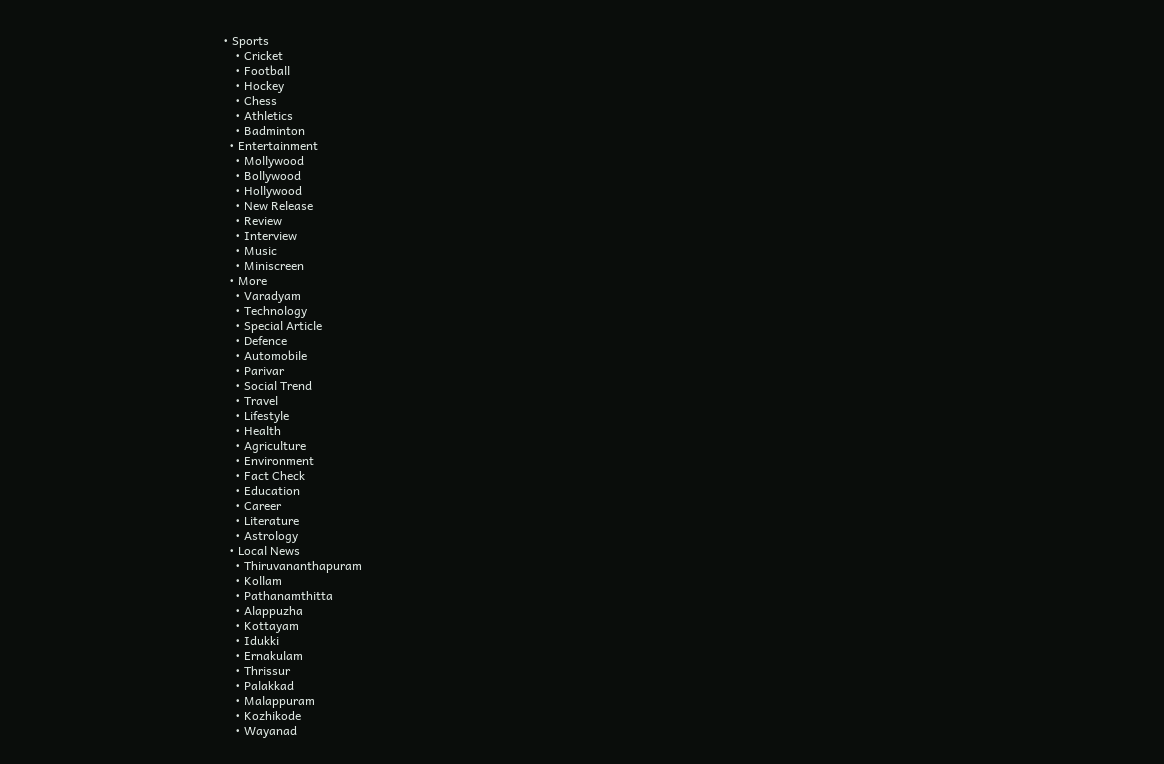• Sports
    • Cricket
    • Football
    • Hockey
    • Chess
    • Athletics
    • Badminton
  • Entertainment
    • Mollywood
    • Bollywood
    • Hollywood
    • New Release
    • Review
    • Interview
    • Music
    • Miniscreen
  • More
    • Varadyam
    • Technology
    • Special Article
    • Defence
    • Automobile
    • Parivar
    • Social Trend
    • Travel
    • Lifestyle
    • Health
    • Agriculture
    • Environment
    • Fact Check
    • Education
    • Career
    • Literature
    • Astrology
  • Local News
    • Thiruvananthapuram
    • Kollam
    • Pathanamthitta
    • Alappuzha
    • Kottayam
    • Idukki
    • Ernakulam
    • Thrissur
    • Palakkad
    • Malappuram
    • Kozhikode
    • Wayanad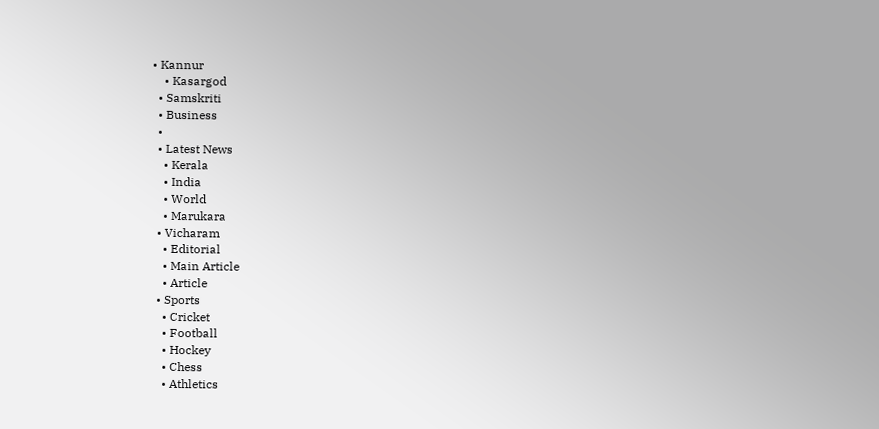• Kannur
    • Kasargod
  • Samskriti
  • Business
  •
  • Latest News
    • Kerala
    • India
    • World
    • Marukara
  • Vicharam
    • Editorial
    • Main Article
    • Article
  • Sports
    • Cricket
    • Football
    • Hockey
    • Chess
    • Athletics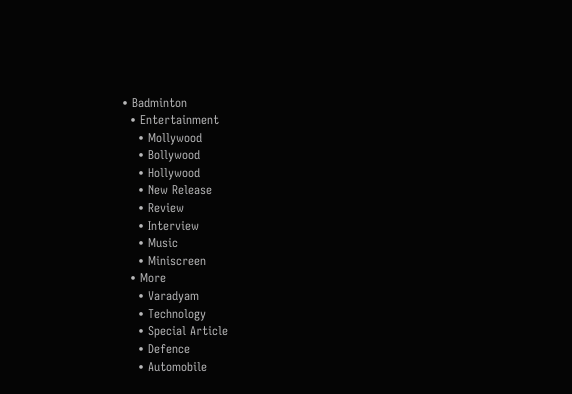• Badminton
  • Entertainment
    • Mollywood
    • Bollywood
    • Hollywood
    • New Release
    • Review
    • Interview
    • Music
    • Miniscreen
  • More
    • Varadyam
    • Technology
    • Special Article
    • Defence
    • Automobile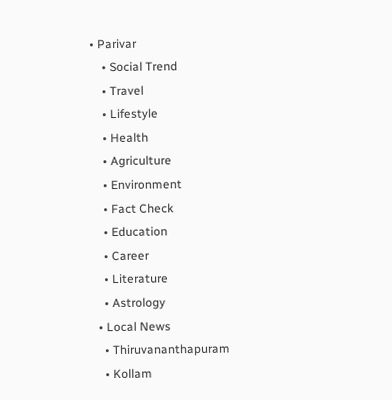• Parivar
    • Social Trend
    • Travel
    • Lifestyle
    • Health
    • Agriculture
    • Environment
    • Fact Check
    • Education
    • Career
    • Literature
    • Astrology
  • Local News
    • Thiruvananthapuram
    • Kollam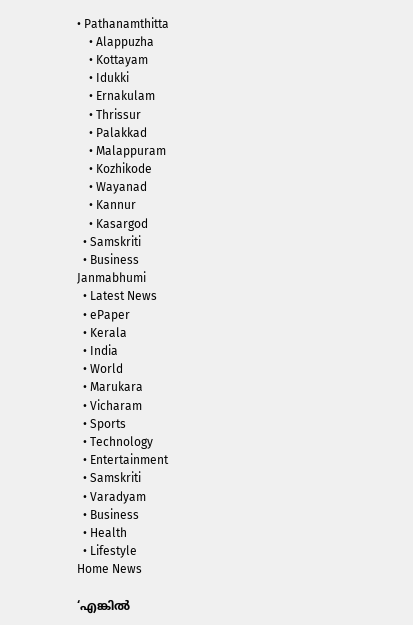• Pathanamthitta
    • Alappuzha
    • Kottayam
    • Idukki
    • Ernakulam
    • Thrissur
    • Palakkad
    • Malappuram
    • Kozhikode
    • Wayanad
    • Kannur
    • Kasargod
  • Samskriti
  • Business
Janmabhumi
  • Latest News
  • ePaper
  • Kerala
  • India
  • World
  • Marukara
  • Vicharam
  • Sports
  • Technology
  • Entertainment
  • Samskriti
  • Varadyam
  • Business
  • Health
  • Lifestyle
Home News

‘എങ്കില്‍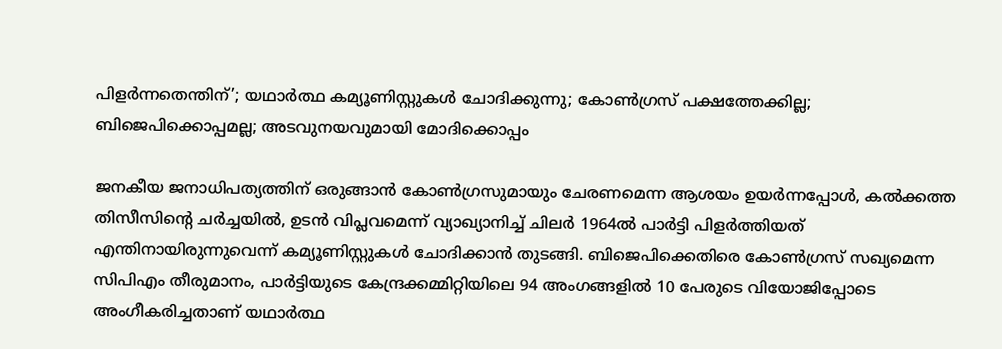പിളര്‍ന്നതെന്തിന്’; യഥാര്‍ത്ഥ കമ്യൂണിസ്റ്റുകള്‍ ചോദിക്കുന്നു; കോണ്‍ഗ്രസ് പക്ഷത്തേക്കില്ല; ബിജെപിക്കൊപ്പമല്ല; അടവുനയവുമായി മോദിക്കൊപ്പം

ജനകീയ ജനാധിപത്യത്തിന് ഒരുങ്ങാന്‍ കോണ്‍ഗ്രസുമായും ചേരണമെന്ന ആശയം ഉയര്‍ന്നപ്പോള്‍, കല്‍ക്കത്ത തിസീസിന്റെ ചര്‍ച്ചയില്‍, ഉടന്‍ വിപ്ലവമെന്ന് വ്യാഖ്യാനിച്ച് ചിലര്‍ 1964ല്‍ പാര്‍ട്ടി പിളര്‍ത്തിയത് എന്തിനായിരുന്നുവെന്ന് കമ്യൂണിസ്റ്റുകള്‍ ചോദിക്കാന്‍ തുടങ്ങി. ബിജെപിക്കെതിരെ കോണ്‍ഗ്രസ് സഖ്യമെന്ന സിപിഎം തീരുമാനം, പാര്‍ട്ടിയുടെ കേന്ദ്രക്കമ്മിറ്റിയിലെ 94 അംഗങ്ങളില്‍ 10 പേരുടെ വിയോജിപ്പോടെ അംഗീകരിച്ചതാണ് യഥാര്‍ത്ഥ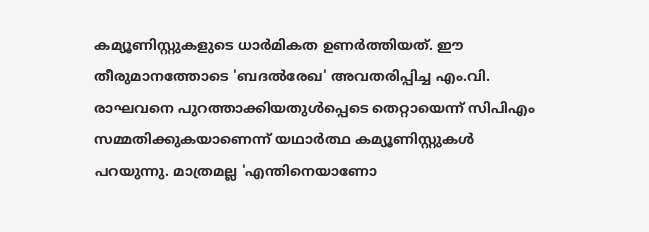കമ്യൂണിസ്റ്റുകളുടെ ധാര്‍മികത ഉണര്‍ത്തിയത്. ഈ തീരുമാനത്തോടെ 'ബദല്‍രേഖ' അവതരിപ്പിച്ച എം.വി. രാഘവനെ പുറത്താക്കിയതുള്‍പ്പെടെ തെറ്റായെന്ന് സിപിഎം സമ്മതിക്കുകയാണെന്ന് യഥാര്‍ത്ഥ കമ്യൂണിസ്റ്റുകള്‍ പറയുന്നു. മാത്രമല്ല 'എന്തിനെയാണോ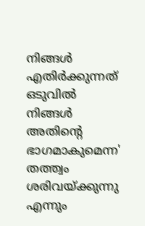നിങ്ങള്‍ എതിര്‍ക്കുന്നത് ഒടുവില്‍ നിങ്ങള്‍ അതിന്റെ ഭാഗമാകുമെന്ന' തത്ത്വം ശരിവയ്‌ക്കുന്നു എന്നും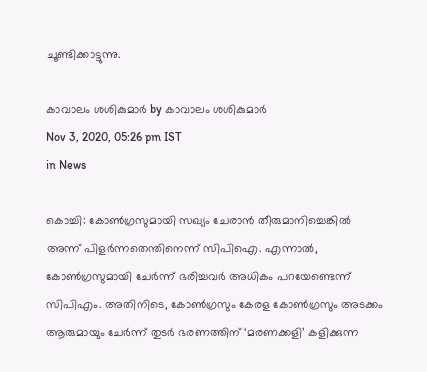ചൂണ്ടിക്കാട്ടുന്നു.

കാവാലം ശശികുമാര്‍ by കാവാലം ശശികുമാര്‍
Nov 3, 2020, 05:26 pm IST
in News

കൊച്ചി: കോണ്‍ഗ്രസുമായി സഖ്യം ചേരാന്‍ തീരുമാനിച്ചെങ്കില്‍ അന്ന് പിളര്‍ന്നതെന്തിനെന്ന് സിപിഐ. എന്നാല്‍, കോണ്‍ഗ്രസുമായി ചേര്‍ന്ന് ഭരിച്ചവര്‍ അധികം പറയേണ്ടെന്ന് സിപിഎം. അതിനിടെ, കോണ്‍ഗ്രസും കേരള കോണ്‍ഗ്രസും അടക്കം ആരുമായും ചേര്‍ന്ന് തുടര്‍ ഭരണത്തിന് ‘മരണക്കളി’ കളിക്കുന്ന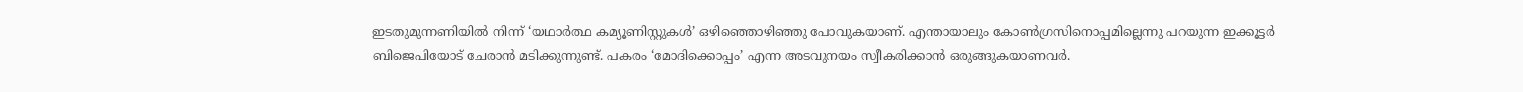ഇടതുമുന്നണിയില്‍ നിന്ന് ‘യഥാര്‍ത്ഥ കമ്യൂണിസ്റ്റുകള്‍’ ഒഴിഞ്ഞൊഴിഞ്ഞു പോവുകയാണ്. എന്തായാലും കോണ്‍ഗ്രസിനൊപ്പമില്ലെന്നു പറയുന്ന ഇക്കൂട്ടര്‍ ബിജെപിയോട് ചേരാന്‍ മടിക്കുന്നുണ്ട്. പകരം ‘മോദിക്കൊപ്പം’ എന്ന അടവുനയം സ്വീകരിക്കാന്‍ ഒരുങ്ങുകയാണവര്‍.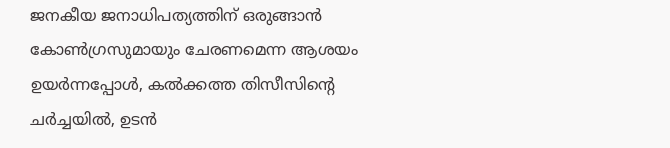ജനകീയ ജനാധിപത്യത്തിന് ഒരുങ്ങാന്‍ കോണ്‍ഗ്രസുമായും ചേരണമെന്ന ആശയം ഉയര്‍ന്നപ്പോള്‍, കല്‍ക്കത്ത തിസീസിന്റെ ചര്‍ച്ചയില്‍, ഉടന്‍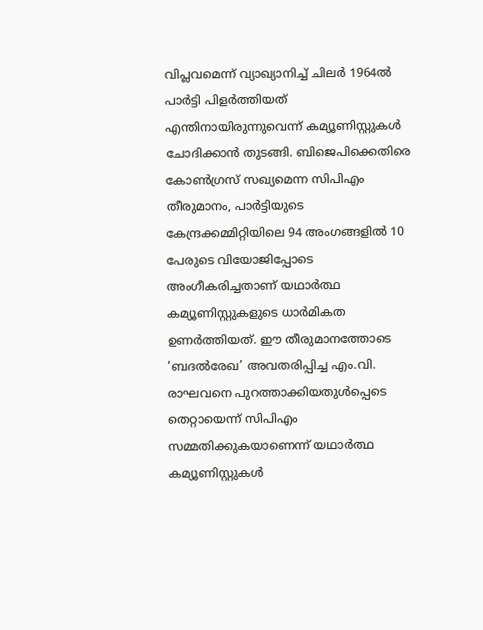വിപ്ലവമെന്ന് വ്യാഖ്യാനിച്ച് ചിലര്‍ 1964ല്‍ പാര്‍ട്ടി പിളര്‍ത്തിയത് എന്തിനായിരുന്നുവെന്ന് കമ്യൂണിസ്റ്റുകള്‍ ചോദിക്കാന്‍ തുടങ്ങി. ബിജെപിക്കെതിരെ കോണ്‍ഗ്രസ് സഖ്യമെന്ന സിപിഎം തീരുമാനം, പാര്‍ട്ടിയുടെ കേന്ദ്രക്കമ്മിറ്റിയിലെ 94 അംഗങ്ങളില്‍ 10 പേരുടെ വിയോജിപ്പോടെ അംഗീകരിച്ചതാണ് യഥാര്‍ത്ഥ കമ്യൂണിസ്റ്റുകളുടെ ധാര്‍മികത ഉണര്‍ത്തിയത്. ഈ തീരുമാനത്തോടെ ‘ബദല്‍രേഖ’ അവതരിപ്പിച്ച എം.വി. രാഘവനെ പുറത്താക്കിയതുള്‍പ്പെടെ തെറ്റായെന്ന് സിപിഎം സമ്മതിക്കുകയാണെന്ന് യഥാര്‍ത്ഥ കമ്യൂണിസ്റ്റുകള്‍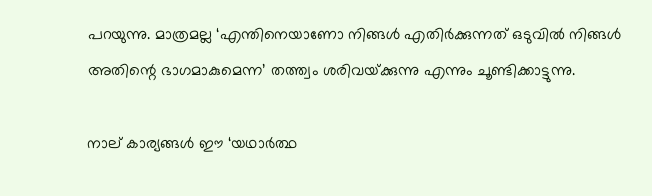പറയുന്നു. മാത്രമല്ല ‘എന്തിനെയാണോ നിങ്ങള്‍ എതിര്‍ക്കുന്നത് ഒടുവില്‍ നിങ്ങള്‍ അതിന്റെ ഭാഗമാകുമെന്ന’ തത്ത്വം ശരിവയ്‌ക്കുന്നു എന്നും ചൂണ്ടിക്കാട്ടുന്നു.

നാല് കാര്യങ്ങള്‍ ഈ ‘യഥാര്‍ത്ഥ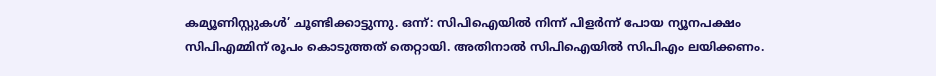കമ്യൂണിസ്റ്റുകള്‍’ ചൂണ്ടിക്കാട്ടുന്നു. ഒന്ന്: സിപിഐയില്‍ നിന്ന് പിളര്‍ന്ന് പോയ ന്യൂനപക്ഷം സിപിഎമ്മിന് രൂപം കൊടുത്തത് തെറ്റായി. അതിനാല്‍ സിപിഐയില്‍ സിപിഎം ലയിക്കണം.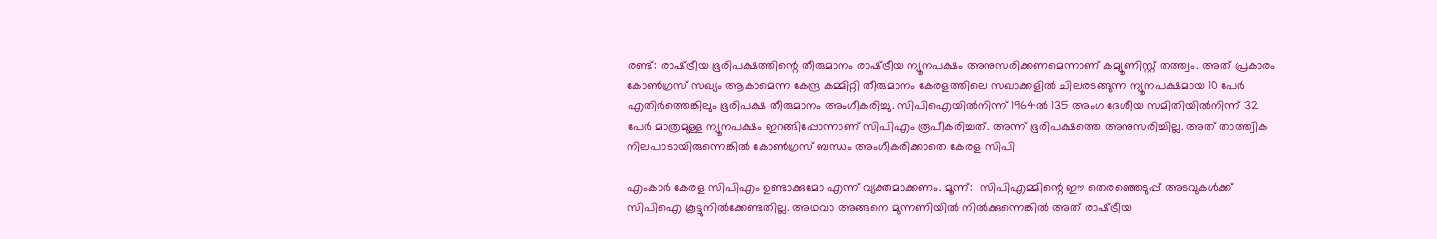രണ്ട്: രാഷ്‌ട്രീയ ഭൂരിപക്ഷത്തിന്റെ തീരുമാനം രാഷ്‌ട്രീയ ന്യൂനപക്ഷം അനുസരിക്കണമെന്നാണ് കമ്യൂണിസ്റ്റ് തത്ത്വം. അത് പ്രകാരം കോണ്‍ഗ്രസ് സഖ്യം ആകാമെന്ന കേന്ദ്ര കമ്മിറ്റി തീരുമാനം കേരളത്തിലെ സഖാക്കളില്‍ ചിലരടങ്ങുന്ന ന്യൂനപക്ഷമായ 10 പേര്‍ എതിര്‍ത്തെങ്കിലും ഭൂരിപക്ഷ തീരുമാനം അംഗീകരിച്ചു. സിപിഐയില്‍നിന്ന് 1964ല്‍ 135 അംഗ ദേശീയ സമിതിയില്‍നിന്ന് 32 പേര്‍ മാത്രമുള്ള ന്യൂനപക്ഷം ഇറങ്ങിപ്പോന്നാണ് സിപിഎം രൂപീകരിച്ചത്. അന്ന് ഭൂരിപക്ഷത്തെ അനുസരിച്ചില്ല. അത് താത്ത്വിക നിലപാടായിരുന്നെങ്കില്‍ കോണ്‍ഗ്രസ് ബന്ധം അംഗീകരിക്കാതെ കേരള സിപി

എംകാര്‍ കേരള സിപിഎം ഉണ്ടാക്കുമോ എന്ന് വ്യക്തമാക്കണം. മൂന്ന്:  സിപിഎമ്മിന്റെ ഈ തെരഞ്ഞെടുപ്പ് അടവുകള്‍ക്ക് സിപിഐ കൂട്ടുനില്‍ക്കേണ്ടതില്ല. അഥവാ അങ്ങനെ മുന്നണിയില്‍ നില്‍ക്കുന്നെങ്കില്‍ അത് രാഷ്‌ട്രീയ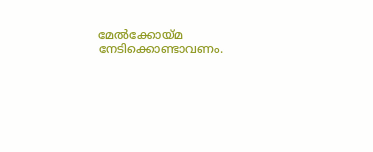മേല്‍ക്കോയ്‌മ നേടിക്കൊണ്ടാവണം.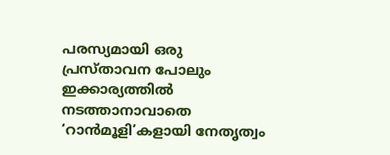പരസ്യമായി ഒരു പ്രസ്താവന പോലും ഇക്കാര്യത്തില്‍ നടത്താനാവാതെ ‘റാന്‍മൂളി’കളായി നേതൃത്വം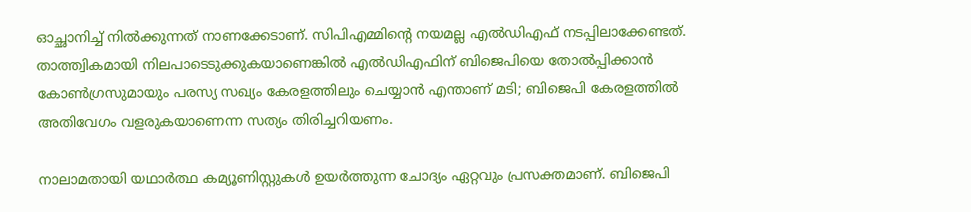ഓച്ഛാനിച്ച് നില്‍ക്കുന്നത് നാണക്കേടാണ്. സിപിഎമ്മിന്റെ നയമല്ല എല്‍ഡിഎഫ് നടപ്പിലാക്കേണ്ടത്. താത്ത്വികമായി നിലപാടെടുക്കുകയാണെങ്കില്‍ എല്‍ഡിഎഫിന് ബിജെപിയെ തോല്‍പ്പിക്കാന്‍ കോണ്‍ഗ്രസുമായും പരസ്യ സഖ്യം കേരളത്തിലും ചെയ്യാന്‍ എന്താണ് മടി; ബിജെപി കേരളത്തില്‍ അതിവേഗം വളരുകയാണെന്ന സത്യം തിരിച്ചറിയണം.

നാലാമതായി യഥാര്‍ത്ഥ കമ്യൂണിസ്റ്റുകള്‍ ഉയര്‍ത്തുന്ന ചോദ്യം ഏറ്റവും പ്രസക്തമാണ്. ബിജെപി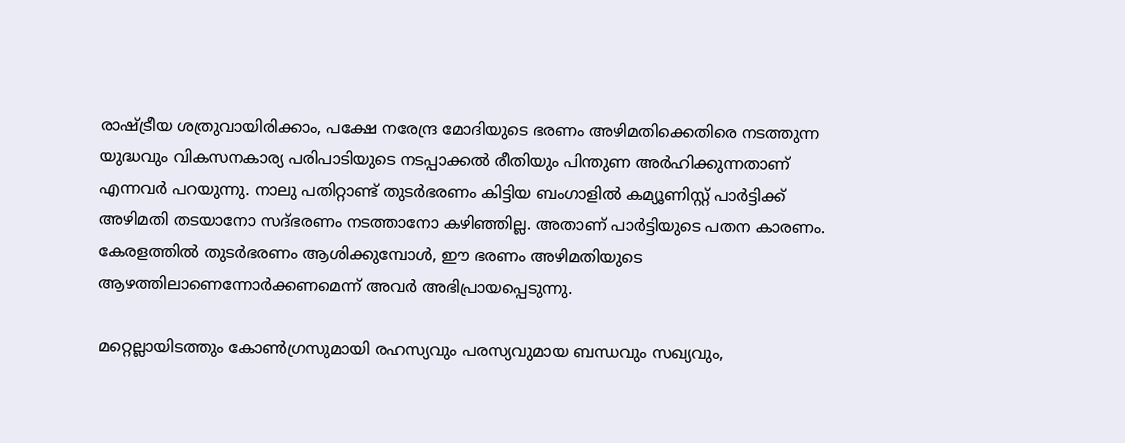രാഷ്‌ട്രീയ ശത്രുവായിരിക്കാം, പക്ഷേ നരേന്ദ്ര മോദിയുടെ ഭരണം അഴിമതിക്കെതിരെ നടത്തുന്ന യുദ്ധവും വികസനകാര്യ പരിപാടിയുടെ നടപ്പാക്കല്‍ രീതിയും പിന്തുണ അര്‍ഹിക്കുന്നതാണ് എന്നവര്‍ പറയുന്നു. നാലു പതിറ്റാണ്ട് തുടര്‍ഭരണം കിട്ടിയ ബംഗാളില്‍ കമ്യൂണിസ്റ്റ് പാര്‍ട്ടിക്ക് അഴിമതി തടയാനോ സദ്ഭരണം നടത്താനോ കഴിഞ്ഞില്ല. അതാണ് പാര്‍ട്ടിയുടെ പതന കാരണം. കേരളത്തില്‍ തുടര്‍ഭരണം ആശിക്കുമ്പോള്‍, ഈ ഭരണം അഴിമതിയുടെ ആഴത്തിലാണെന്നോര്‍ക്കണമെന്ന് അവര്‍ അഭിപ്രായപ്പെടുന്നു.

മറ്റെല്ലായിടത്തും കോണ്‍ഗ്രസുമായി രഹസ്യവും പരസ്യവുമായ ബന്ധവും സഖ്യവും,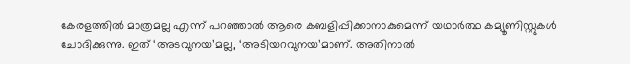കേരളത്തില്‍ മാത്രമല്ല എന്ന് പറഞ്ഞാല്‍ ആരെ കബളിപ്പിക്കാനാകുമെന്ന് യഥാര്‍ത്ഥ കമ്യൂണിസ്റ്റുകള്‍ ചോദിക്കുന്നു. ഇത് ‘അടവുനയ’മല്ല, ‘അടിയറവുനയ’മാണ്. അതിനാല്‍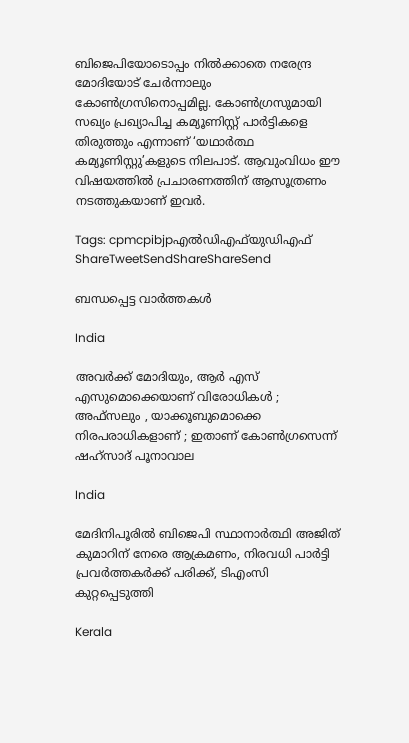ബിജെപിയോടൊപ്പം നില്‍ക്കാതെ നരേന്ദ്ര മോദിയോട് ചേര്‍ന്നാലും കോണ്‍ഗ്രസിനൊപ്പമില്ല. കോണ്‍ഗ്രസുമായി സഖ്യം പ്രഖ്യാപിച്ച കമ്യൂണിസ്റ്റ് പാര്‍ട്ടികളെ തിരുത്തും എന്നാണ് ‘യഥാര്‍ത്ഥ കമ്യൂണിസ്റ്റു’കളുടെ നിലപാട്. ആവുംവിധം ഈ വിഷയത്തില്‍ പ്രചാരണത്തിന് ആസൂത്രണം നടത്തുകയാണ് ഇവര്‍.

Tags: cpmcpibjpഎല്‍ഡിഎഫ്‌യുഡിഎഫ്
ShareTweetSendShareShareSend

ബന്ധപ്പെട്ട വാര്‍ത്തകള്‍

India

അവർക്ക് മോദിയും, ആർ എസ് എസുമൊക്കെയാണ് വിരോധികൾ ; അഫ്‌സലും , യാക്കൂബുമൊക്കെ നിരപരാധികളാണ് ; ഇതാണ് കോൺഗ്രസെന്ന് ഷഹ്സാദ് പൂനാവാല

India

മേദിനിപൂരിൽ ബിജെപി സ്ഥാനാർത്ഥി അജിത് കുമാറിന് നേരെ ആക്രമണം, നിരവധി പാർട്ടി പ്രവർത്തകർക്ക് പരിക്ക്, ടിഎംസി കുറ്റപ്പെടുത്തി

Kerala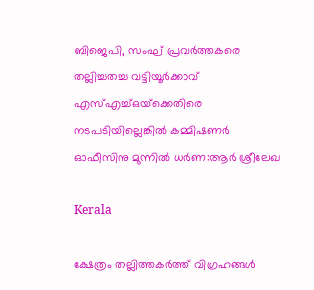ബിജെപി, സംഘ് പ്രവര്‍ത്തകരെ തല്ലിച്ചതച്ച വട്ടിയൂര്‍ക്കാവ് എസ്എച്ച്ഒയ്‌ക്കെതിരെ നടപടിയില്ലെങ്കില്‍ കമ്മിഷണര്‍ ഓഫീസിനു മുന്നില്‍ ധര്‍ണ:ആര്‍ ശ്രീലേഖ

Kerala

ക്ഷേത്രം തല്ലിത്തകര്‍ത്ത് വിഗ്രഹങ്ങള്‍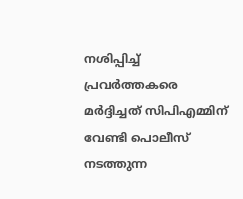നശിപ്പിച്ച് പ്രവര്‍ത്തകരെ മര്‍ദ്ദിച്ചത് സിപിഎമ്മിന് വേണ്ടി പൊലീസ് നടത്തുന്ന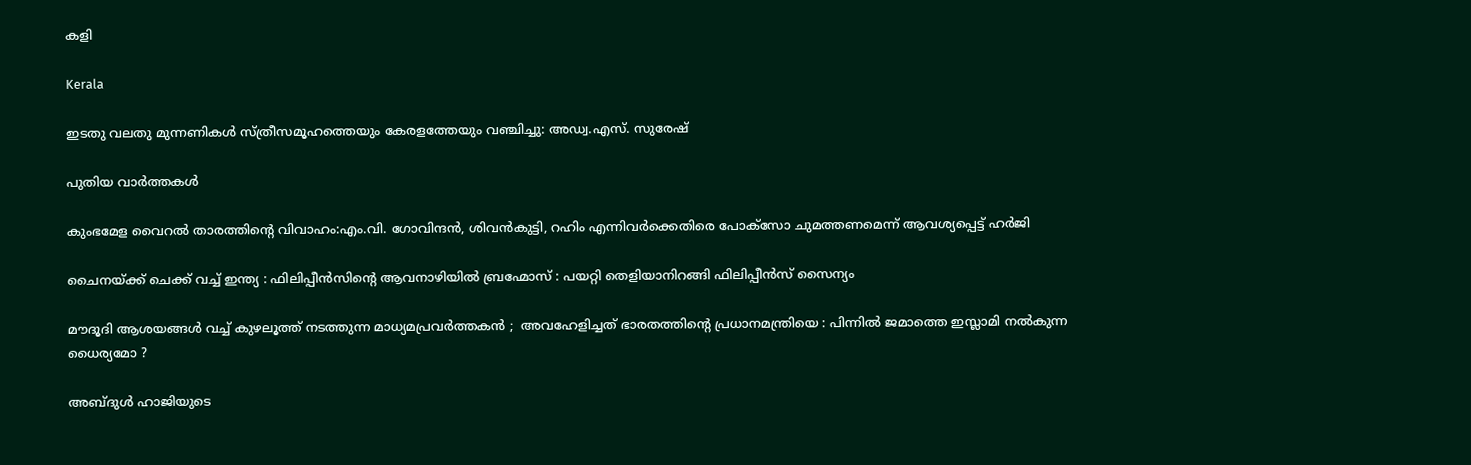കളി

Kerala

ഇടതു വലതു മുന്നണികള്‍ സ്ത്രീസമൂഹത്തെയും കേരളത്തേയും വഞ്ചിച്ചു: അഡ്വ.എസ്. സുരേഷ്

പുതിയ വാര്‍ത്തകള്‍

കുംഭമേള വൈറല്‍ താരത്തിന്റെ വിവാഹം:എം.വി. ഗോവിന്ദന്‍, ശിവന്‍കുട്ടി, റഹിം എന്നിവര്‍ക്കെതിരെ പോക്സോ ചുമത്തണമെന്ന് ആവശ്യപ്പെട്ട് ഹര്‍ജി

ചൈനയ്‌ക്ക് ചെക്ക് വച്ച് ഇന്ത്യ : ഫിലിപ്പീൻസിന്റെ ആവനാഴിയിൽ ബ്രഹ്മോസ് : പയറ്റി തെളിയാനിറങ്ങി ഫിലിപ്പീൻസ് സൈന്യം

മൗദൂദി ആശയങ്ങൾ വച്ച് കുഴലൂത്ത് നടത്തുന്ന മാധ്യമപ്രവർത്തകൻ ;  അവഹേളിച്ചത് ഭാരതത്തിന്റെ പ്രധാനമന്ത്രിയെ : പിന്നിൽ ജമാത്തെ ഇസ്ലാമി നൽകുന്ന ധൈര്യമോ ?

അബ്ദുള്‍ ഹാജിയുടെ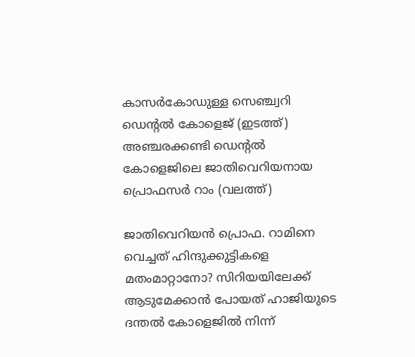കാസര്‍കോഡുള്ള സെഞ്ച്വറി ഡെന്‍റല്‍ കോളെജ് (ഇടത്ത്) അഞ്ചരക്കണ്ടി ഡെന്‍റല്‍ കോളെജിലെ ജാതിവെറിയനായ പ്രൊഫസര്‍ റാം (വലത്ത്)

ജാതിവെറിയന്‍ പ്രൊഫ. റാമിനെ വെച്ചത് ഹിന്ദുക്കുട്ടികളെ മതംമാറ്റാനോ? സിറിയയിലേക്ക് ആടുമേക്കാന്‍ പോയത് ഹാജിയുടെ ദന്തല്‍ കോളെജില്‍ നിന്ന്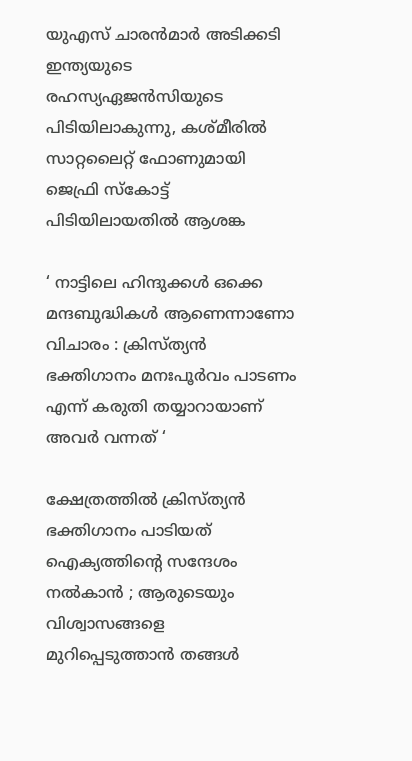യുഎസ് ചാരന്‍മാര്‍ അടിക്കടി ഇന്ത്യയുടെ രഹസ്യഏജന്‍സിയുടെ പിടിയിലാകുന്നു, കശ്മീരില്‍ സാറ്റലൈറ്റ് ഫോണുമായി ജെഫ്രി സ്കോട്ട് പിടിയിലായതില്‍ ആശങ്ക

‘ നാട്ടിലെ ഹിന്ദുക്കൾ ഒക്കെ മന്ദബുദ്ധികൾ ആണെന്നാണോ വിചാരം : ക്രിസ്ത്യൻ ഭക്തിഗാനം മനഃപൂർവം പാടണം എന്ന് കരുതി തയ്യാറായാണ് അവർ വന്നത് ‘

ക്ഷേത്രത്തിൽ ക്രിസ്ത്യൻ ഭക്തിഗാനം പാടിയത് ഐക്യത്തിന്റെ സന്ദേശം നൽകാൻ ; ആരുടെയും വിശ്വാസങ്ങളെ മുറിപ്പെടുത്താൻ തങ്ങൾ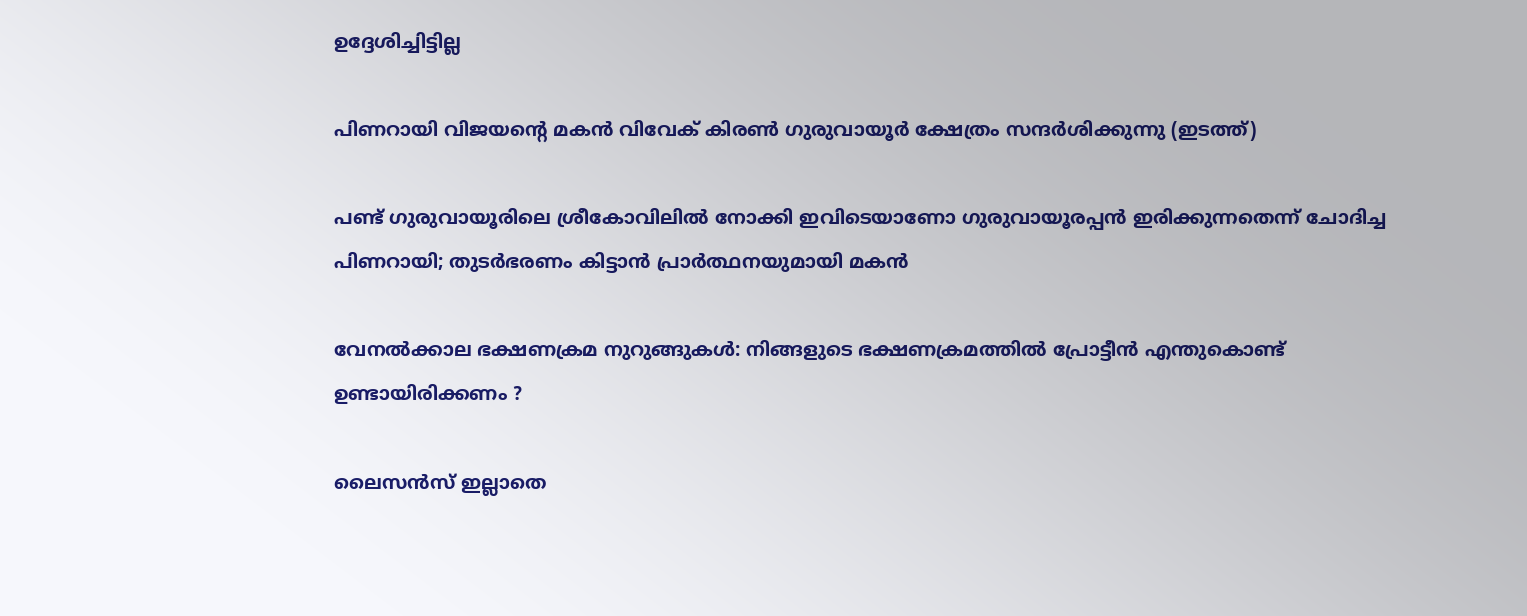ഉദ്ദേശിച്ചിട്ടില്ല

പിണറായി വിജയന്‍റെ മകന്‍ വിവേക് കിരണ്‍ ഗുരുവായൂര്‍ ക്ഷേത്രം സന്ദര്‍ശിക്കുന്നു (ഇടത്ത്)

പണ്ട് ഗുരുവായൂരിലെ ശ്രീകോവിലില്‍ നോക്കി ഇവിടെയാണോ ഗുരുവായൂരപ്പന്‍ ഇരിക്കുന്നതെന്ന് ചോദിച്ച പിണറായി; തുടര്‍ഭരണം കിട്ടാന്‍ പ്രാര്‍ത്ഥനയുമായി മകന്‍

വേനൽക്കാല ഭക്ഷണക്രമ നുറുങ്ങുകൾ: നിങ്ങളുടെ ഭക്ഷണക്രമത്തിൽ പ്രോട്ടീൻ എന്തുകൊണ്ട് ഉണ്ടായിരിക്കണം ?

ലൈസൻസ് ഇല്ലാതെ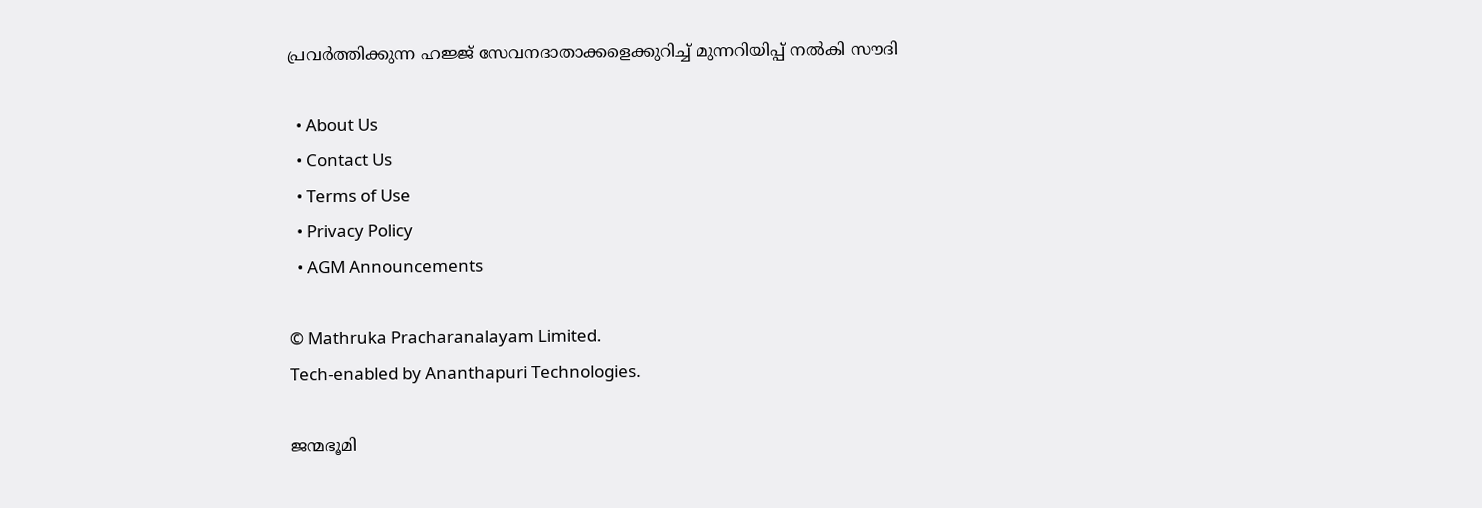പ്രവർത്തിക്കുന്ന ഹജ്ജ് സേവനദാതാക്കളെക്കുറിച്ച് മുന്നറിയിപ്പ് നൽകി സൗദി

  • About Us
  • Contact Us
  • Terms of Use
  • Privacy Policy
  • AGM Announcements

© Mathruka Pracharanalayam Limited.
Tech-enabled by Ananthapuri Technologies.

ജന്മഭൂമി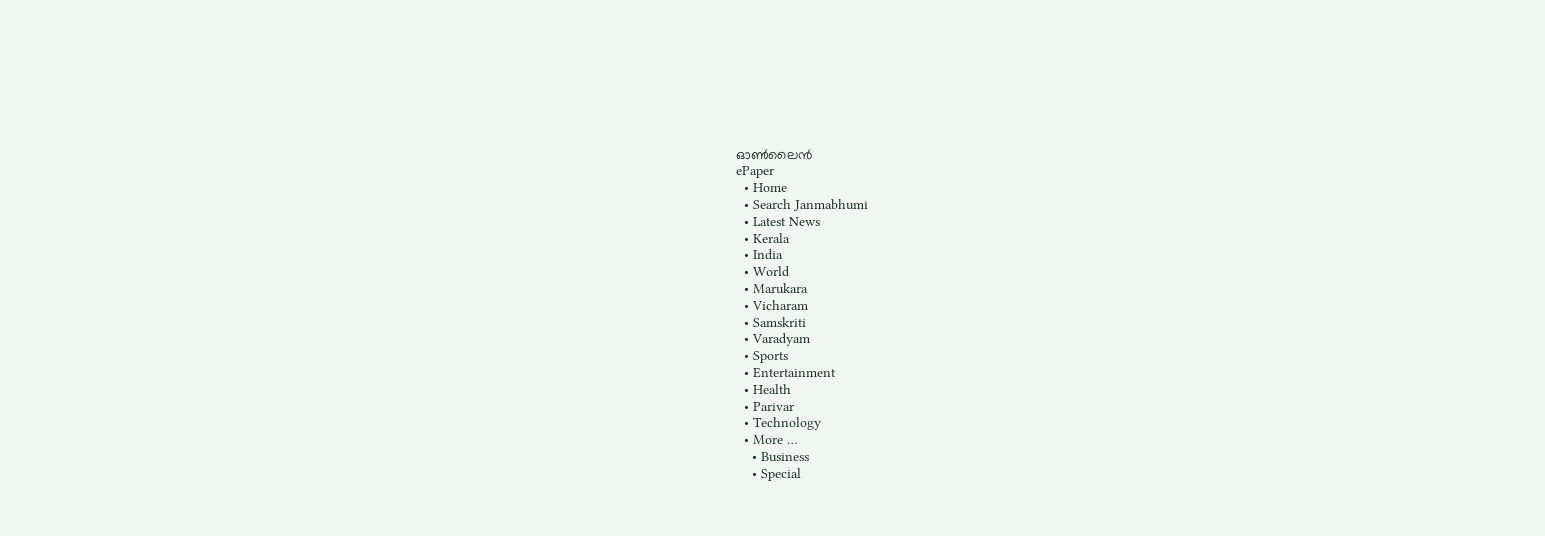ഓണ്‍ലൈന്‍
ePaper
  • Home
  • Search Janmabhumi
  • Latest News
  • Kerala
  • India
  • World
  • Marukara
  • Vicharam
  • Samskriti
  • Varadyam
  • Sports
  • Entertainment
  • Health
  • Parivar
  • Technology
  • More …
    • Business
    • Special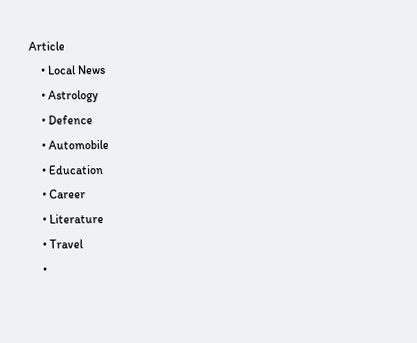Article
    • Local News
    • Astrology
    • Defence
    • Automobile
    • Education
    • Career
    • Literature
    • Travel
    •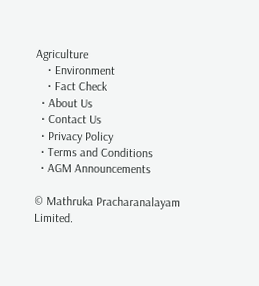Agriculture
    • Environment
    • Fact Check
  • About Us
  • Contact Us
  • Privacy Policy
  • Terms and Conditions
  • AGM Announcements

© Mathruka Pracharanalayam Limited.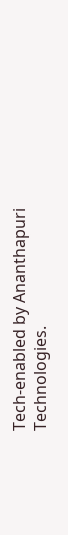Tech-enabled by Ananthapuri Technologies.